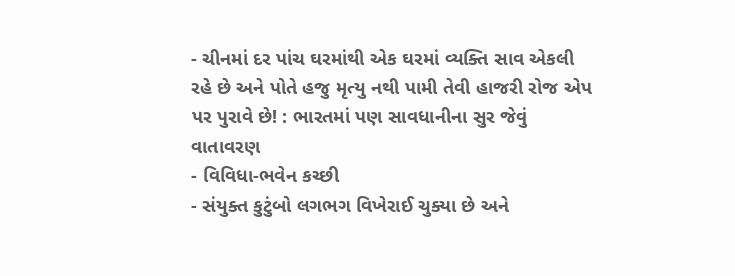- ચીનમાં દર પાંચ ઘરમાંથી એક ઘરમાં વ્યક્તિ સાવ એકલી રહે છે અને પોતે હજુ મૃત્યુ નથી પામી તેવી હાજરી રોજ એપ પર પુરાવે છે! : ભારતમાં પણ સાવધાનીના સુર જેવું વાતાવરણ
- વિવિધા-ભવેન કચ્છી
- સંયુક્ત કુટુંબો લગભગ વિખેરાઈ ચુક્યા છે અને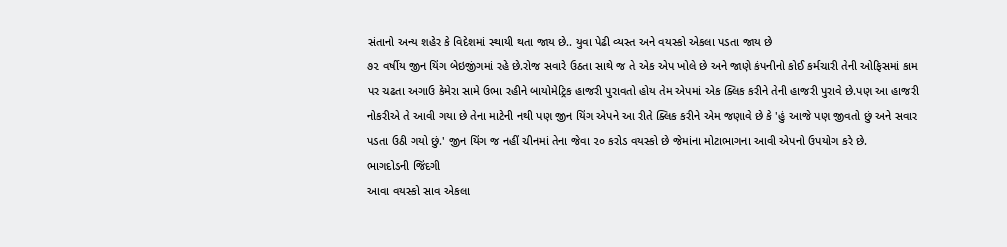સંતાનો અન્ય શહેર કે વિદેશમાં સ્થાયી થતા જાય છે.. યુવા પેઢી વ્યસ્ત અને વયસ્કો એકલા પડતા જાય છે
૭૨ વર્ષીય જીન યિંગ બેઇજીંગમાં રહે છે.રોજ સવારે ઉઠતા સાથે જ તે એક એપ ખોલે છે અને જાણે કંપનીનો કોઈ કર્મચારી તેની ઓફિસમાં કામ પર ચઢતા અગાઉ કેમેરા સામે ઉભા રહીને બાયોમેટ્રિક હાજરી પુરાવતો હોય તેમ એપમાં એક ક્લિક કરીને તેની હાજરી પુરાવે છે.પણ આ હાજરી નોકરીએ તે આવી ગયા છે તેના માટેની નથી પણ જીન યિંગ એપને આ રીતે ક્લિક કરીને એમ જણાવે છે કે 'હું આજે પણ જીવતો છું અને સવાર પડતા ઉઠી ગયો છું.' જીન યિંગ જ નહીં ચીનમાં તેના જેવા ૨૦ કરોડ વયસ્કો છે જેમાંના મોટાભાગના આવી એપનો ઉપયોગ કરે છે.
ભાગદોડની જિંદગી
આવા વયસ્કો સાવ એકલા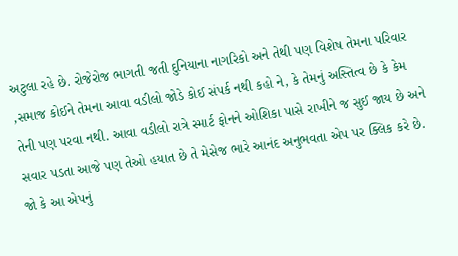અટુલા રહે છે. રોજેરોજ ભાગતી જતી દુનિયાના નાગરિકો અને તેથી પણ વિશેષ તેમના પરિવાર ,સમાજ કોઈને તેમના આવા વડીલો જોડે કોઈ સંપર્ક નથી કહો ને, કે તેમનું અસ્તિત્વ છે કે કેમ તેની પણ પરવા નથી. આવા વડીલો રાત્રે સ્માર્ટ ફોનને ઓશિકા પાસે રાખીને જ સુઈ જાય છે અને સવાર પડતા આજે પણ તેઓ હયાત છે તે મેસેજ ભારે આનંદ અનુભવતા એપ પર ક્લિક કરે છે. જો કે આ એપનું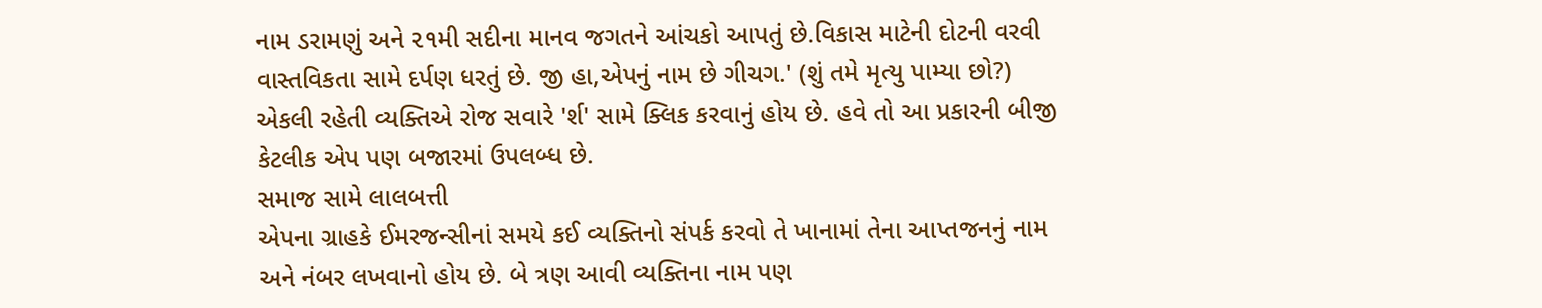નામ ડરામણું અને ૨૧મી સદીના માનવ જગતને આંચકો આપતું છે.વિકાસ માટેની દોટની વરવી વાસ્તવિકતા સામે દર્પણ ધરતું છે. જી હા,એપનું નામ છે ગીચગ.' (શું તમે મૃત્યુ પામ્યા છો?) એકલી રહેતી વ્યક્તિએ રોજ સવારે 'ર્શ' સામે ક્લિક કરવાનું હોય છે. હવે તો આ પ્રકારની બીજી કેટલીક એપ પણ બજારમાં ઉપલબ્ધ છે.
સમાજ સામે લાલબત્તી
એપના ગ્રાહકે ઈમરજન્સીનાં સમયે કઈ વ્યક્તિનો સંપર્ક કરવો તે ખાનામાં તેના આપ્તજનનું નામ અને નંબર લખવાનો હોય છે. બે ત્રણ આવી વ્યક્તિના નામ પણ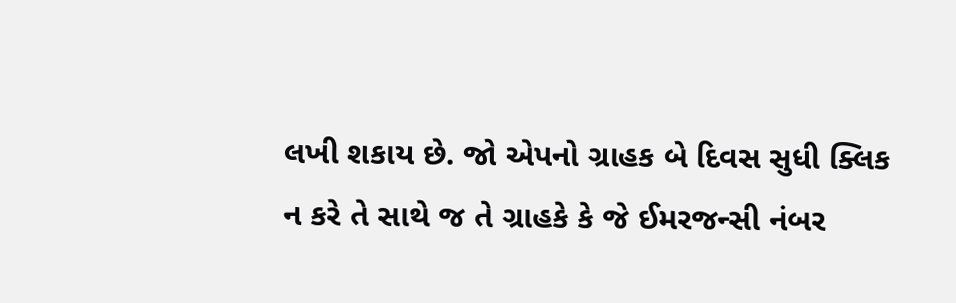લખી શકાય છે. જો એપનો ગ્રાહક બે દિવસ સુધી ક્લિક ન કરે તે સાથે જ તે ગ્રાહકે કે જે ઈમરજન્સી નંબર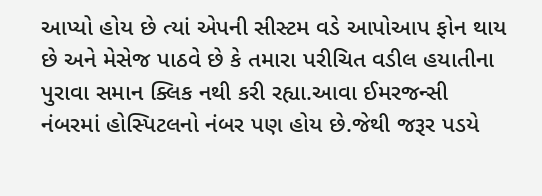આપ્યો હોય છે ત્યાં એપની સીસ્ટમ વડે આપોઆપ ફોન થાય છે અને મેસેજ પાઠવે છે કે તમારા પરીચિત વડીલ હયાતીના પુરાવા સમાન ક્લિક નથી કરી રહ્યા.આવા ઈમરજન્સી નંબરમાં હોસ્પિટલનો નંબર પણ હોય છે.જેથી જરૂર પડયે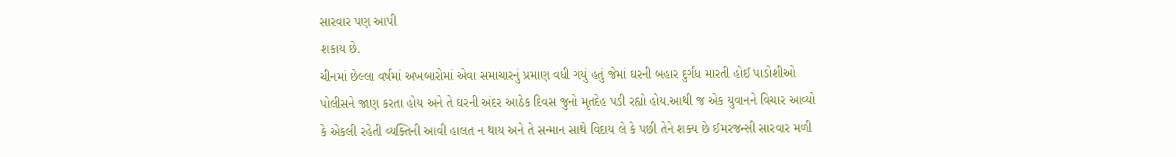સારવાર પણ આપી
શકાય છે.
ચીનમાં છેલ્લા વર્ષમાં અખબારોમાં એવા સમાચારનું પ્રમાણ વધી ગયું હતું જેમાં ઘરની બહાર દુર્ગંધ મારતી હોઈ પાડોશીઓ પોલીસને જાણ કરતા હોય અને તે ઘરની અંદર આઠેક દિવસ જુનો મૃતદેહ પડી રહ્યો હોય.આથી જ એક યુવાનને વિચાર આવ્યો કે એકલી રહેતી વ્યક્તિની આવી હાલત ન થાય અને તે સન્માન સાથે વિદાય લે કે પછી તેને શક્ય છે ઈમરજન્સી સારવાર મળી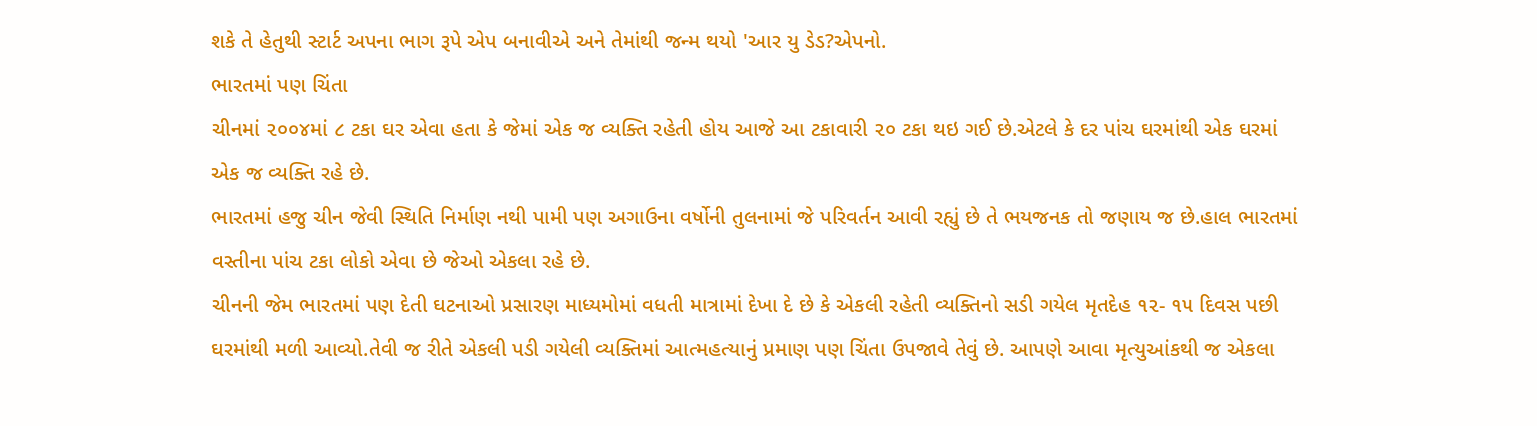શકે તે હેતુથી સ્ટાર્ટ અપના ભાગ રૂપે એપ બનાવીએ અને તેમાંથી જન્મ થયો 'આર યુ ડેડ?એપનો.
ભારતમાં પણ ચિંતા
ચીનમાં ૨૦૦૪માં ૮ ટકા ઘર એવા હતા કે જેમાં એક જ વ્યક્તિ રહેતી હોય આજે આ ટકાવારી ૨૦ ટકા થઇ ગઈ છે.એટલે કે દર પાંચ ઘરમાંથી એક ઘરમાં એક જ વ્યક્તિ રહે છે.
ભારતમાં હજુ ચીન જેવી સ્થિતિ નિર્માણ નથી પામી પણ અગાઉના વર્ષોની તુલનામાં જે પરિવર્તન આવી રહ્યું છે તે ભયજનક તો જણાય જ છે.હાલ ભારતમાં વસ્તીના પાંચ ટકા લોકો એવા છે જેઓ એકલા રહે છે.
ચીનની જેમ ભારતમાં પણ દેતી ઘટનાઓ પ્રસારણ માધ્યમોમાં વધતી માત્રામાં દેખા દે છે કે એકલી રહેતી વ્યક્તિનો સડી ગયેલ મૃતદેહ ૧૨- ૧૫ દિવસ પછી ઘરમાંથી મળી આવ્યો.તેવી જ રીતે એકલી પડી ગયેલી વ્યક્તિમાં આત્મહત્યાનું પ્રમાણ પણ ચિંતા ઉપજાવે તેવું છે. આપણે આવા મૃત્યુઆંકથી જ એકલા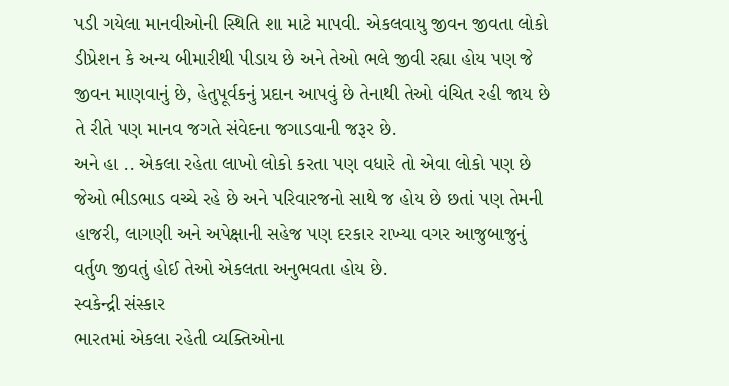પડી ગયેલા માનવીઓની સ્થિતિ શા માટે માપવી. એકલવાયુ જીવન જીવતા લોકો ડીપ્રેશન કે અન્ય બીમારીથી પીડાય છે અને તેઓ ભલે જીવી રહ્યા હોય પણ જે જીવન માણવાનું છે, હેતુપૂર્વકનું પ્રદાન આપવું છે તેનાથી તેઓ વંચિત રહી જાય છે તે રીતે પણ માનવ જગતે સંવેદના જગાડવાની જરૂર છે.
અને હા .. એકલા રહેતા લાખો લોકો કરતા પણ વધારે તો એવા લોકો પણ છે જેઓ ભીડભાડ વચ્ચે રહે છે અને પરિવારજનો સાથે જ હોય છે છતાં પણ તેમની હાજરી, લાગણી અને અપેક્ષાની સહેજ પણ દરકાર રાખ્યા વગર આજુબાજુનું વર્તુળ જીવતું હોઈ તેઓ એકલતા અનુભવતા હોય છે.
સ્વકેન્દ્રી સંસ્કાર
ભારતમાં એકલા રહેતી વ્યક્તિઓના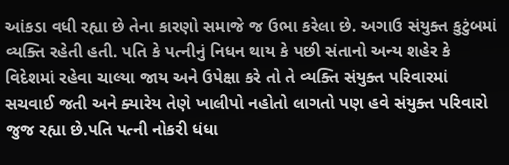આંકડા વધી રહ્યા છે તેના કારણો સમાજે જ ઉભા કરેલા છે. અગાઉ સંયુક્ત કુટુંબમાં વ્યક્તિ રહેતી હતી. પતિ કે પત્નીનું નિધન થાય કે પછી સંતાનો અન્ય શહેર કે વિદેશમાં રહેવા ચાલ્યા જાય અને ઉપેક્ષા કરે તો તે વ્યક્તિ સંયુક્ત પરિવારમાં સચવાઈ જતી અને ક્યારેય તેણે ખાલીપો નહોતો લાગતો પણ હવે સંયુક્ત પરિવારો જુજ રહ્યા છે.પતિ પત્ની નોકરી ધંધા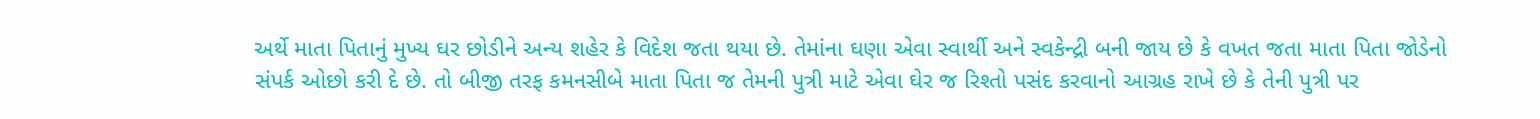અર્થે માતા પિતાનું મુખ્ય ઘર છોડીને અન્ય શહેર કે વિદેશ જતા થયા છે. તેમાંના ઘણા એવા સ્વાર્થી અને સ્વકેન્દ્રી બની જાય છે કે વખત જતા માતા પિતા જોડેનો સંપર્ક ઓછો કરી દે છે. તો બીજી તરફ કમનસીબે માતા પિતા જ તેમની પુત્રી માટે એવા ઘેર જ રિશ્તો પસંદ કરવાનો આગ્રહ રાખે છે કે તેની પુત્રી પર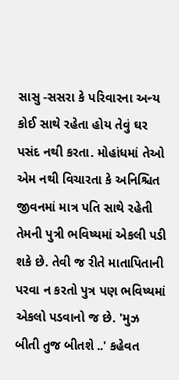સાસુ -સસરા કે પરિવારના અન્ય કોઈ સાથે રહેતા હોય તેવું ઘર પસંદ નથી કરતા. મોહાંધમાં તેઓ એમ નથી વિચારતા કે અનિશ્ચિત જીવનમાં માત્ર પતિ સાથે રહેતી તેમની પુત્રી ભવિષ્યમાં એકલી પડી શકે છે. તેવી જ રીતે માતાપિતાની પરવા ન કરતો પુત્ર પણ ભવિષ્યમાં એકલો પડવાનો જ છે. 'મુઝ બીતી તુજ બીતશે ..' કહેવત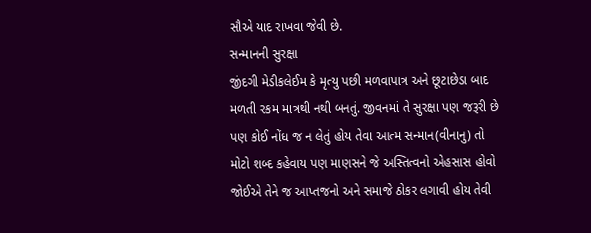સૌએ યાદ રાખવા જેવી છે.
સન્માનની સુરક્ષા
જીંદગી મેડીકલેઈમ કે મૃત્યુ પછી મળવાપાત્ર અને છૂટાછેડા બાદ મળતી રકમ માત્રથી નથી બનતું. જીવનમાં તે સુરક્ષા પણ જરૂરી છે પણ કોઈ નોંધ જ ન લેતું હોય તેવા આત્મ સન્માન(વીનાનુ) તો મોટો શબ્દ કહેવાય પણ માણસને જે અસ્તિત્વનો એહસાસ હોવો જોઈએ તેને જ આપ્તજનો અને સમાજે ઠોકર લગાવી હોય તેવી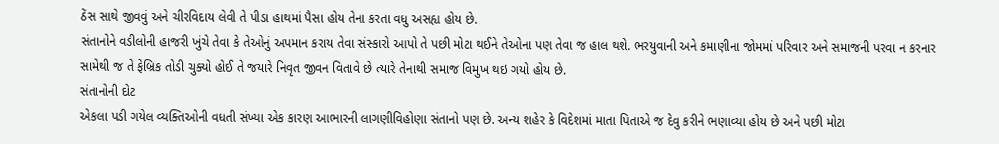ઠેંસ સાથે જીવવું અને ચીરવિદાય લેવી તે પીડા હાથમાં પૈસા હોય તેના કરતા વધુ અસહ્ય હોય છે.
સંતાનોને વડીલોની હાજરી ખુંચે તેવા કે તેઓનું અપમાન કરાય તેવા સંસ્કારો આપો તે પછી મોટા થઈને તેઓના પણ તેવા જ હાલ થશે. ભરયુવાની અને કમાણીના જોમમાં પરિવાર અને સમાજની પરવા ન કરનાર સામેથી જ તે ફેબ્રિક તોડી ચુક્યો હોઈ તે જયારે નિવૃત જીવન વિતાવે છે ત્યારે તેનાથી સમાજ વિમુખ થઇ ગયો હોય છે.
સંતાનોની દોટ
એકલા પડી ગયેલ વ્યક્તિઓની વધતી સંખ્યા એક કારણ આભારની લાગણીવિહોણા સંતાનો પણ છે. અન્ય શહેર કે વિદેશમાં માતા પિતાએ જ દેવુ કરીને ભણાવ્યા હોય છે અને પછી મોટા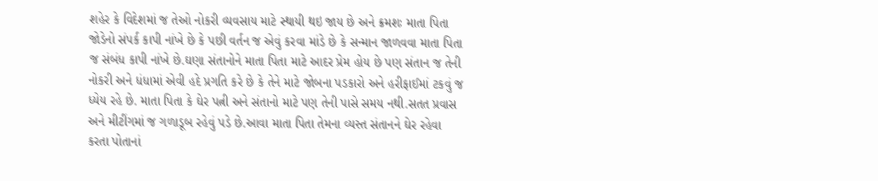શહેર કે વિદેશમાં જ તેઓ નોકરી વ્યવસાય માટે સ્થાયી થઇ જાય છે અને ક્રમશઃ માતા પિતા જોડેનો સંપર્ક કાપી નાંખે છે કે પછી વર્તન જ એવું કરવા માંડે છે કે સન્માન જાળવવા માતા પિતા જ સંબંધ કાપી નાંખે છે.ઘણા સંતાનોને માતા પિતા માટે આદર પ્રેમ હોય છે પણ સંતાન જ તેની નોકરી અને ધંધામાં એવી હદે પ્રગતિ કરે છે કે તેને માટે જોબના પડકારો અને હરીફાઈમાં ટકવું જ ધ્યેય રહે છે. માતા પિતા કે ઘેર પત્ની અને સંતાનો માટે પણ તેની પાસે સમય નથી.સતત પ્રવાસ અને મીટીંગમાં જ ગળાડૂબ રહેવું પડે છે.આવા માતા પિતા તેમના વ્યસ્ત સંતાનને ઘેર રહેવા કરતા પોતાનાં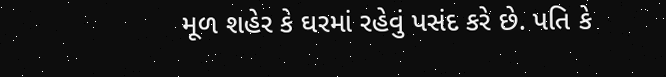મૂળ શહેર કે ઘરમાં રહેવું પસંદ કરે છે. પતિ કે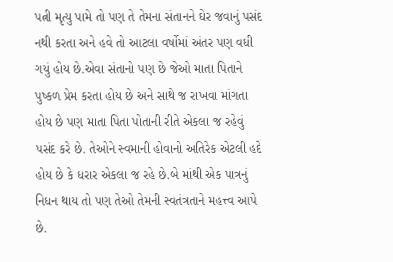પત્ની મૃત્યુ પામે તો પણ તે તેમના સંતાનને ઘેર જવાનું પસંદ નથી કરતા અને હવે તો આટલા વર્ષોમાં અંતર પણ વધી ગયું હોય છે.એવા સંતાનો પણ છે જેઓ માતા પિતાને પુષ્કળ પ્રેમ કરતા હોય છે અને સાથે જ રાખવા માંગતા હોય છે પણ માતા પિતા પોતાની રીતે એકલા જ રહેવું પસંદ કરે છે. તેઓને સ્વમાની હોવાનો અતિરેક એટલી હદે હોય છે કે ધરાર એકલા જ રહે છે.બે માંથી એક પાત્રનું નિધન થાય તો પણ તેઓ તેમની સ્વતંત્રતાને મહત્ત્વ આપે છે.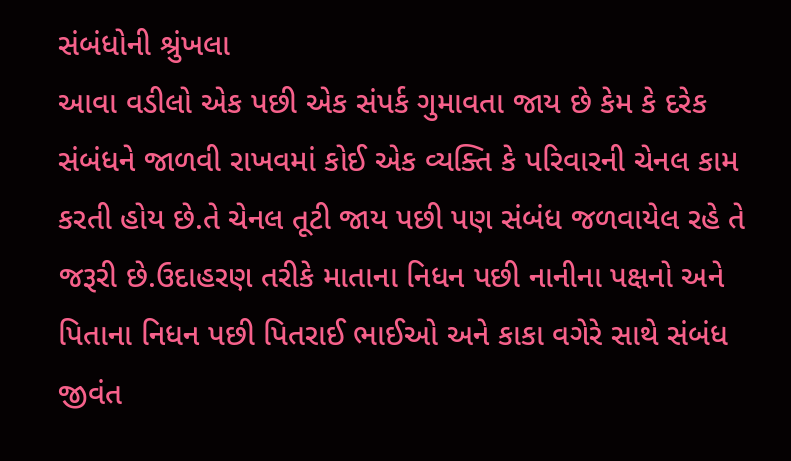સંબંધોની શ્રુંખલા
આવા વડીલો એક પછી એક સંપર્ક ગુમાવતા જાય છે કેમ કે દરેક સંબંધને જાળવી રાખવમાં કોઈ એક વ્યક્તિ કે પરિવારની ચેનલ કામ કરતી હોય છે.તે ચેનલ તૂટી જાય પછી પણ સંબંધ જળવાયેલ રહે તે જરૂરી છે.ઉદાહરણ તરીકે માતાના નિધન પછી નાનીના પક્ષનો અને પિતાના નિધન પછી પિતરાઈ ભાઈઓ અને કાકા વગેરે સાથે સંબંધ જીવંત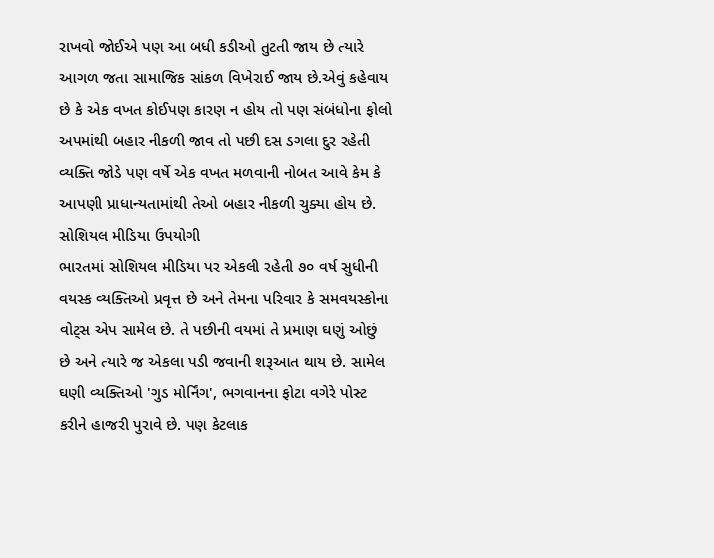રાખવો જોઈએ પણ આ બધી કડીઓ તુટતી જાય છે ત્યારે આગળ જતા સામાજિક સાંકળ વિખેરાઈ જાય છે.એવું કહેવાય છે કે એક વખત કોઈપણ કારણ ન હોય તો પણ સંબંધોના ફોલો અપમાંથી બહાર નીકળી જાવ તો પછી દસ ડગલા દુર રહેતી વ્યક્તિ જોડે પણ વર્ષે એક વખત મળવાની નોબત આવે કેમ કે આપણી પ્રાધાન્યતામાંથી તેઓ બહાર નીકળી ચુક્યા હોય છે.
સોશિયલ મીડિયા ઉપયોગી
ભારતમાં સોશિયલ મીડિયા પર એકલી રહેતી ૭૦ વર્ષ સુધીની વયસ્ક વ્યક્તિઓ પ્રવૃત્ત છે અને તેમના પરિવાર કે સમવયસ્કોના વોટ્સ એપ સામેલ છે. તે પછીની વયમાં તે પ્રમાણ ઘણું ઓછું છે અને ત્યારે જ એકલા પડી જવાની શરૂઆત થાય છે. સામેલ ઘણી વ્યક્તિઓ 'ગુડ મોર્નિંગ', ભગવાનના ફોટા વગેરે પોસ્ટ કરીને હાજરી પુરાવે છે. પણ કેટલાક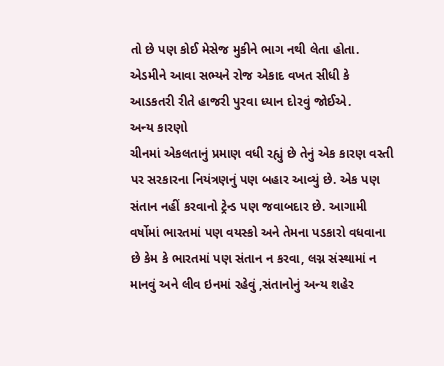તો છે પણ કોઈ મેસેજ મુકીને ભાગ નથી લેતા હોતા. એડમીને આવા સભ્યને રોજ એકાદ વખત સીધી કે આડકતરી રીતે હાજરી પુરવા ધ્યાન દોરવું જોઈએ.
અન્ય કારણો
ચીનમાં એકલતાનું પ્રમાણ વધી રહ્યું છે તેનું એક કારણ વસ્તી પર સરકારના નિયંત્રણનું પણ બહાર આવ્યું છે. એક પણ સંતાન નહીં કરવાનો ટ્રેન્ડ પણ જવાબદાર છે. આગામી વર્ષોમાં ભારતમાં પણ વયસ્કો અને તેમના પડકારો વધવાના છે કેમ કે ભારતમાં પણ સંતાન ન કરવા, લગ્ન સંસ્થામાં ન માનવું અને લીવ ઇનમાં રહેવું ,સંતાનોનું અન્ય શહેર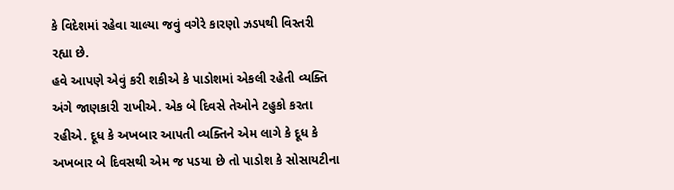કે વિદેશમાં રહેવા ચાલ્યા જવું વગેરે કારણો ઝડપથી વિસ્તરી
રહ્યા છે.
હવે આપણે એવું કરી શકીએ કે પાડોશમાં એકલી રહેતી વ્યક્તિ અંગે જાણકારી રાખીએ. એક બે દિવસે તેઓને ટહુકો કરતા રહીએ. દૂધ કે અખબાર આપતી વ્યક્તિને એમ લાગે કે દૂધ કે અખબાર બે દિવસથી એમ જ પડયા છે તો પાડોશ કે સોસાયટીના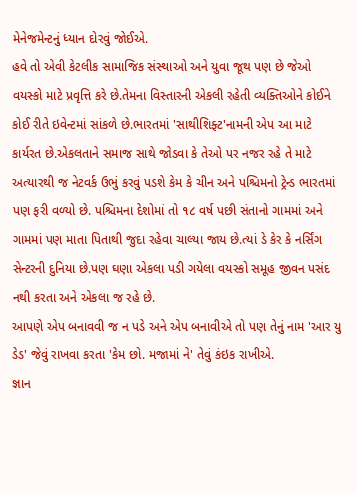મેનેજમેન્ટનું ધ્યાન દોરવું જોઈએ.
હવે તો એવી કેટલીક સામાજિક સંસ્થાઓ અને યુવા જૂથ પણ છે જેઓ વયસ્કો માટે પ્રવૃત્તિ કરે છે.તેમના વિસ્તારની એકલી રહેતી વ્યક્તિઓને કોઈને કોઈ રીતે ઇવેન્ટમાં સાંકળે છે.ભારતમાં 'સાથીશિફ્ટ'નામની એપ આ માટે કાર્યરત છે.એકલતાને સમાજ સાથે જોડવા કે તેઓ પર નજર રહે તે માટે અત્યારથી જ નેટવર્ક ઉભું કરવું પડશે કેમ કે ચીન અને પશ્ચિમનો ટ્રેન્ડ ભારતમાં પણ ફરી વળ્યો છે. પશ્ચિમના દેશોમાં તો ૧૮ વર્ષ પછી સંતાનો ગામમાં અને ગામમાં પણ માતા પિતાથી જુદા રહેવા ચાલ્યા જાય છે.ત્યાં ડે કેર કે નર્સિંગ સેન્ટરની દુનિયા છે.પણ ઘણા એકલા પડી ગયેલા વયસ્કો સમૂહ જીવન પસંદ નથી કરતા અને એકલા જ રહે છે.
આપણે એપ બનાવવી જ ન પડે અને એપ બનાવીએ તો પણ તેનું નામ 'આર યુ ડેડ' જેવું રાખવા કરતા 'કેમ છો. મજામાં ને' તેવું કંઇક રાખીએ.
જ્ઞાન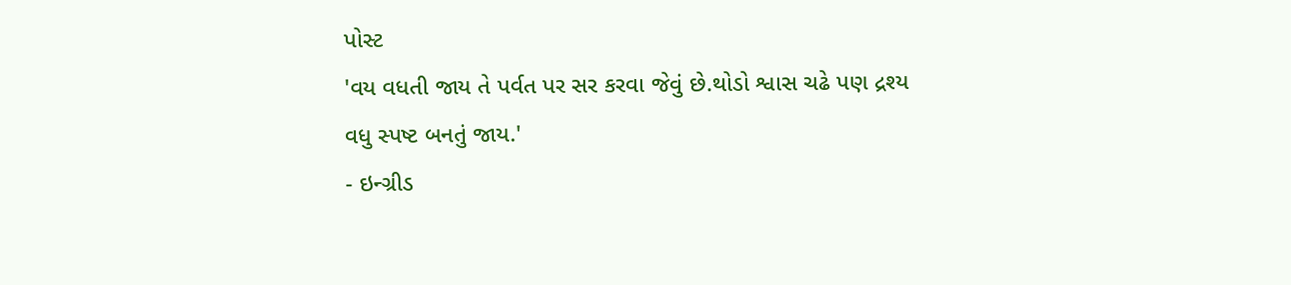પોસ્ટ
'વય વધતી જાય તે પર્વત પર સર કરવા જેવું છે.થોડો શ્વાસ ચઢે પણ દ્રશ્ય વધુ સ્પષ્ટ બનતું જાય.'
- ઇન્ગ્રીડ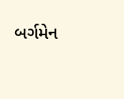બર્ગમેન